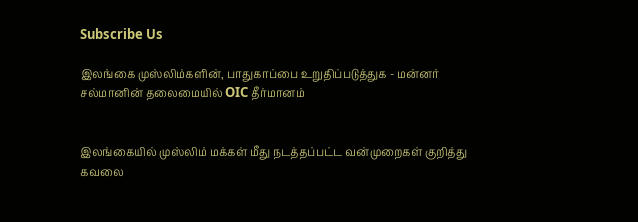Subscribe Us

இலங்கை முஸ்லிம்களின், பாதுகாப்பை உறுதிப்படுத்துக - மன்னர் சல்மானின் தலைமையில் OIC தீர்மானம்


இலங்கையில் முஸ்லிம் மக்கள் மீது நடத்தப்பட்ட வன்முறைகள் குறித்து கவலை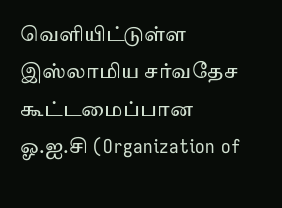வெளியிட்டுள்ள இஸ்லாமிய சர்வதேச கூட்டமைப்பான ஓ.ஐ.சி (Organization of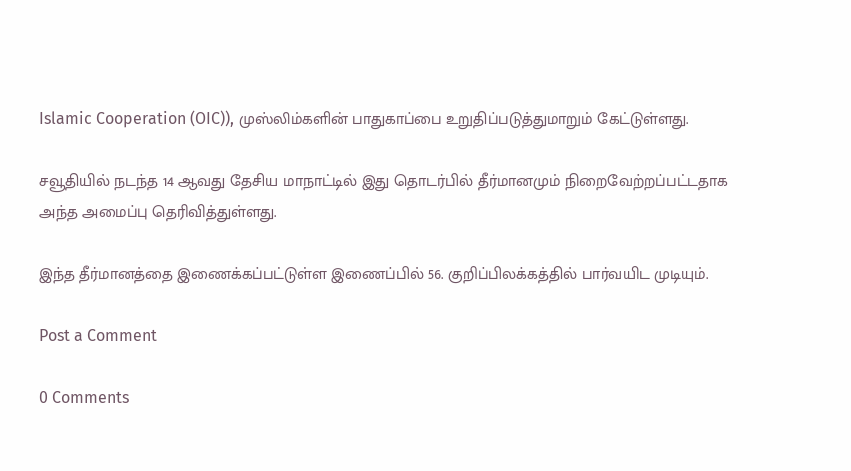Islamic Cooperation (OIC)), முஸ்லிம்களின் பாதுகாப்பை உறுதிப்படுத்துமாறும் கேட்டுள்ளது.

சவூதியில் நடந்த 14 ஆவது தேசிய மாநாட்டில் இது தொடர்பில் தீர்மானமும் நிறைவேற்றப்பட்டதாக அந்த அமைப்பு தெரிவித்துள்ளது.

இந்த தீர்மானத்தை இணைக்கப்பட்டுள்ள இணைப்பில் 56. குறிப்பிலக்கத்தில் பார்வயிட முடியும்.

Post a Comment

0 Comments